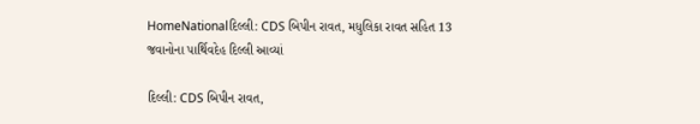HomeNationalદિલ્લી: CDS બિપીન રાવત, મધુલિકા રાવત સહિત 13 જવાનોના પાર્થિવદેહ દિલ્લી આવ્યાં

દિલ્લી: CDS બિપીન રાવત,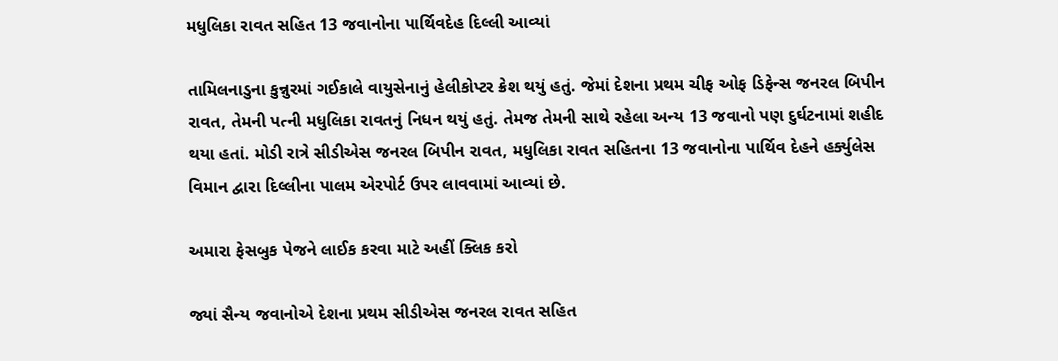મધુલિકા રાવત સહિત 13 જવાનોના પાર્થિવદેહ દિલ્લી આવ્યાં

તામિલનાડુના કુન્નુરમાં ગઈકાલે વાયુસેનાનું હેલીકોપ્ટર ક્રેશ થયું હતું. જેમાં દેશના પ્રથમ ચીફ ઓફ ડિફેન્સ જનરલ બિપીન રાવત, તેમની પત્ની મધુલિકા રાવતનું નિધન થયું હતું. તેમજ તેમની સાથે રહેલા અન્ય 13 જવાનો પણ દુર્ઘટનામાં શહીદ થયા હતાં. મોડી રાત્રે સીડીએસ જનરલ બિપીન રાવત, મધુલિકા રાવત સહિતના 13 જવાનોના પાર્થિવ દેહને હર્ક્યુલેસ વિમાન દ્વારા દિલ્લીના પાલમ એરપોર્ટ ઉપર લાવવામાં આવ્યાં છે.

અમારા ફેસબુક પેજને લાઈક કરવા માટે અહીં ક્લિક કરો

જ્યાં સૈન્ય જવાનોએ દેશના પ્રથમ સીડીએસ જનરલ રાવત સહિત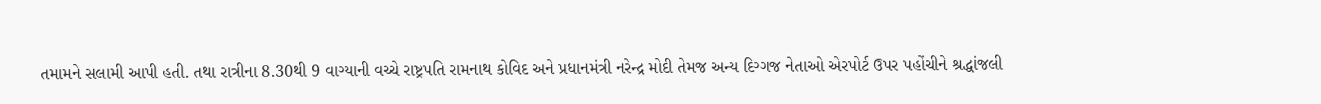તમામને સલામી આપી હતી. તથા રાત્રીના 8.30થી 9 વાગ્યાની વચ્ચે રાષ્ટ્રપતિ રામનાથ કોવિદ અને પ્રધાનમંત્રી નરેન્દ્ર મોદી તેમજ અન્ય દિગ્ગજ નેતાઓ એરપોર્ટ ઉપર પહોંચીને શ્રદ્ધાંજલી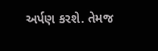અર્પણ કરશે. તેમજ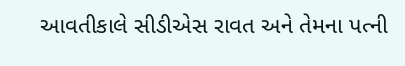આવતીકાલે સીડીએસ રાવત અને તેમના પત્ની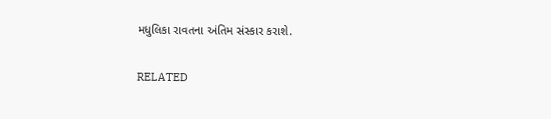મધુલિકા રાવતના અંતિમ સંસ્કાર કરાશે.

RELATED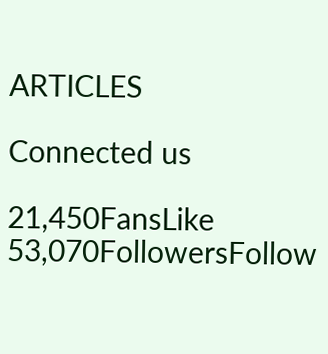ARTICLES

Connected us

21,450FansLike
53,070FollowersFollow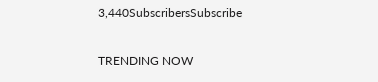3,440SubscribersSubscribe

TRENDING NOW